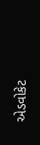એડવોકેટ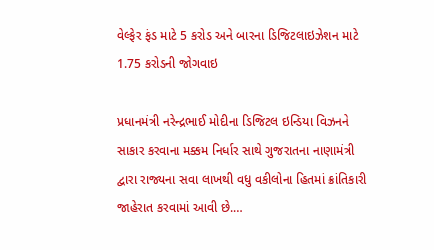વેલ્ફેર ફંડ માટે 5 કરોડ અને બારના ડિજિટલાઇઝેશન માટે 1.75 કરોડની જોગવાઇ

પ્રધાનમંત્રી નરેન્દ્રભાઈ મોદીના ડિજિટલ ઇન્ડિયા વિઝનને સાકાર કરવાના મક્કમ નિર્ધાર સાથે ગુજરાતના નાણામંત્રી દ્વારા રાજ્યના સવા લાખથી વધુ વકીલોના હિતમાં ક્રાંતિકારી જાહેરાત કરવામાં આવી છે.…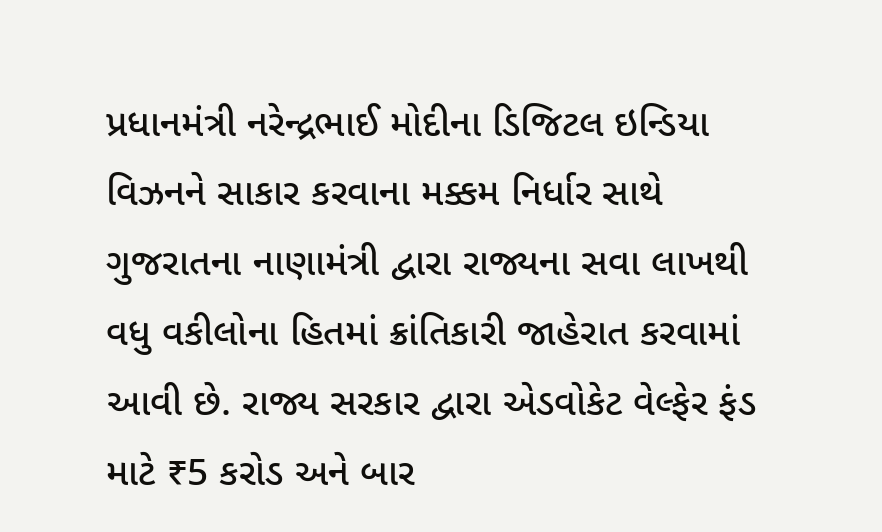પ્રધાનમંત્રી નરેન્દ્રભાઈ મોદીના ડિજિટલ ઇન્ડિયા વિઝનને સાકાર કરવાના મક્કમ નિર્ધાર સાથે ગુજરાતના નાણામંત્રી દ્વારા રાજ્યના સવા લાખથી વધુ વકીલોના હિતમાં ક્રાંતિકારી જાહેરાત કરવામાં આવી છે. રાજ્ય સરકાર દ્વારા એડવોકેટ વેલ્ફેર ફંડ માટે ₹5 કરોડ અને બાર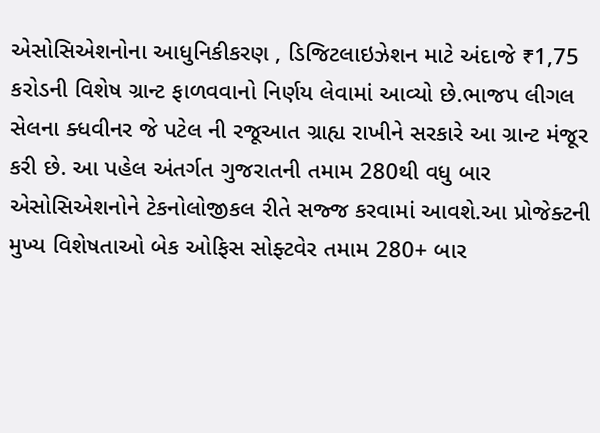એસોસિએશનોના આધુનિકીકરણ , ડિજિટલાઇઝેશન માટે અંદાજે ₹1,75 કરોડની વિશેષ ગ્રાન્ટ ફાળવવાનો નિર્ણય લેવામાં આવ્યો છે.ભાજપ લીગલ સેલના ક્ધવીનર જે પટેલ ની રજૂઆત ગ્રાહ્ય રાખીને સરકારે આ ગ્રાન્ટ મંજૂર કરી છે. આ પહેલ અંતર્ગત ગુજરાતની તમામ 280થી વધુ બાર એસોસિએશનોને ટેકનોલોજીકલ રીતે સજ્જ કરવામાં આવશે.આ પ્રોજેક્ટની મુખ્ય વિશેષતાઓ બેક ઓફિસ સોફ્ટવેર તમામ 280+ બાર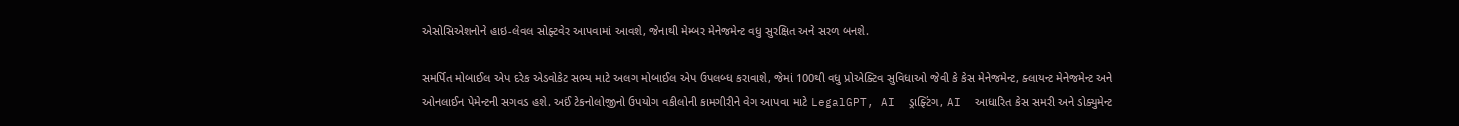એસોસિએશનોને હાઇ-લેવલ સોફ્ટવેર આપવામાં આવશે, જેનાથી મેમ્બર મેનેજમેન્ટ વધુ સુરક્ષિત અને સરળ બનશે.

સમર્પિત મોબાઈલ એપ દરેક એડવોકેટ સભ્ય માટે અલગ મોબાઈલ એપ ઉપલબ્ધ કરાવાશે, જેમાં 100થી વધુ પ્રોએક્ટિવ સુવિધાઓ જેવી કે કેસ મેનેજમેન્ટ, ક્લાયન્ટ મેનેજમેન્ટ અને ઓનલાઈન પેમેન્ટની સગવડ હશે. અઈં ટેકનોલોજીનો ઉપયોગ વકીલોની કામગીરીને વેગ આપવા માટે LegalGPT, AI  ડ્રાફ્ટિંગ, AI  આધારિત કેસ સમરી અને ડોક્યુમેન્ટ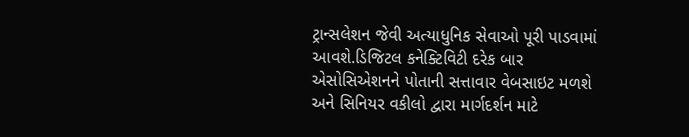ટ્રાન્સલેશન જેવી અત્યાધુનિક સેવાઓ પૂરી પાડવામાં આવશે.ડિજિટલ કનેક્ટિવિટી દરેક બાર એસોસિએશનને પોતાની સત્તાવાર વેબસાઇટ મળશે અને સિનિયર વકીલો દ્વારા માર્ગદર્શન માટે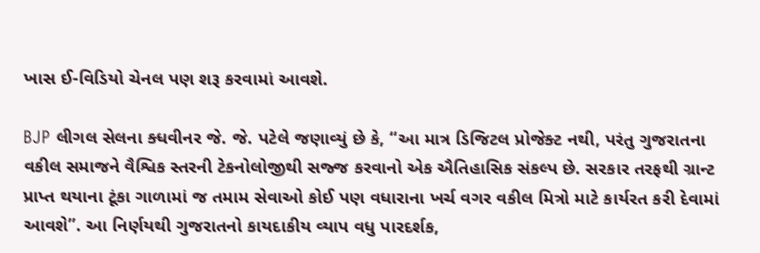ખાસ ઈ-વિડિયો ચેનલ પણ શરૂ કરવામાં આવશે.

BJP લીગલ સેલના ક્ધવીનર જે. જે. પટેલે જણાવ્યું છે કે, “આ માત્ર ડિજિટલ પ્રોજેક્ટ નથી, પરંતુ ગુજરાતના વકીલ સમાજને વૈશ્વિક સ્તરની ટેકનોલોજીથી સજ્જ કરવાનો એક ઐતિહાસિક સંકલ્પ છે. સરકાર તરફથી ગ્રાન્ટ પ્રાપ્ત થયાના ટૂંકા ગાળામાં જ તમામ સેવાઓ કોઈ પણ વધારાના ખર્ચ વગર વકીલ મિત્રો માટે કાર્યરત કરી દેવામાં આવશે”. આ નિર્ણયથી ગુજરાતનો કાયદાકીય વ્યાપ વધુ પારદર્શક,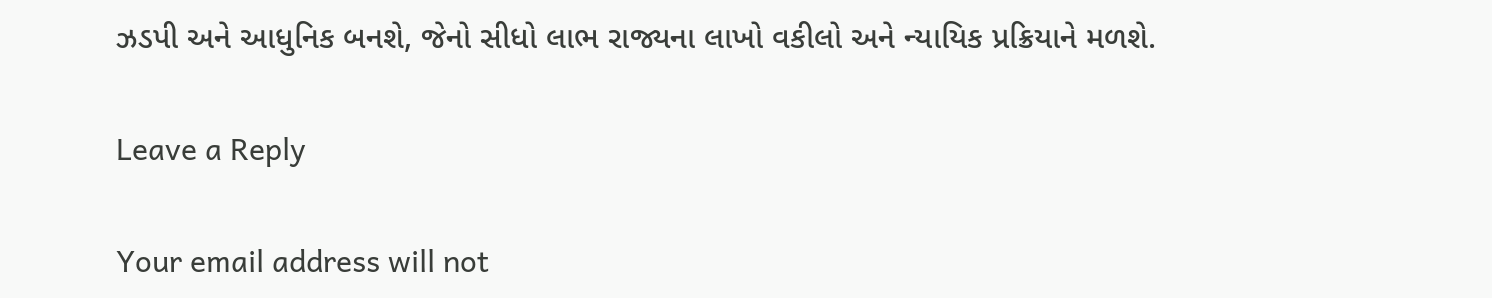ઝડપી અને આધુનિક બનશે, જેનો સીધો લાભ રાજ્યના લાખો વકીલો અને ન્યાયિક પ્રક્રિયાને મળશે.

Leave a Reply

Your email address will not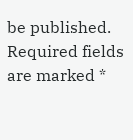be published. Required fields are marked *